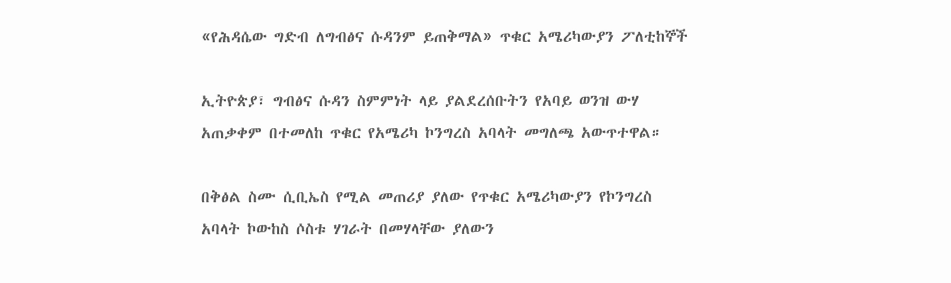«የሕዳሴው ግድብ ለግብፅና ሱዳንም ይጠቅማል» ጥቁር አሜሪካውያን ፖለቲከኞች

ኢትዮጵያ፣ ግብፅና ሱዳን ስምምነት ላይ ያልደረሰቡትን የአባይ ወንዝ ውሃ አጠቃቀም በተመለከ ጥቁር የአሜሪካ ኮንግረስ አባላት መግለጫ አውጥተዋል።

በቅፅል ስሙ ሲቢኤስ የሚል መጠሪያ ያለው የጥቁር አሜሪካውያን የኮንግረስ አባላት ኮውከስ ሶስቱ ሃገራት በመሃላቸው ያለውን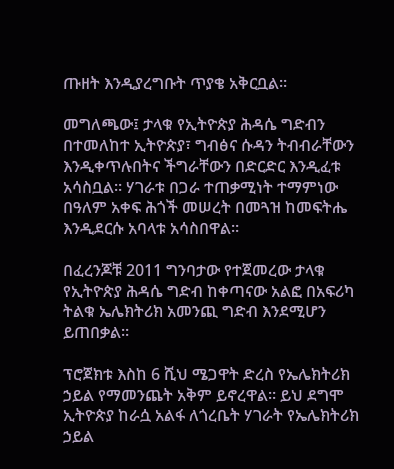ጡዘት እንዲያረግቡት ጥያቄ አቅርቧል።

መግለጫው፤ ታላቁ የኢትዮጵያ ሕዳሴ ግድብን በተመለከተ ኢትዮጵያ፣ ግብፅና ሱዳን ትብብራቸውን እንዲቀጥሉበትና ችግራቸውን በድርድር እንዲፈቱ አሳስቧል። ሃገራቱ በጋራ ተጠቃሚነት ተማምነው በዓለም አቀፍ ሕጎች መሠረት በመጓዝ ከመፍትሔ እንዲደርሱ አባላቱ አሳስበዋል።

በፈረንጆቹ 2011 ግንባታው የተጀመረው ታላቁ የኢትዮጵያ ሕዳሴ ግድብ ከቀጣናው አልፎ በአፍሪካ ትልቁ ኤሌክትሪክ አመንጪ ግድብ እንደሚሆን ይጠበቃል።

ፕሮጀክቱ እስከ 6 ሺህ ሜጋዋት ድረስ የኤሌክትሪክ ኃይል የማመንጨት አቅም ይኖረዋል። ይህ ደግሞ ኢትዮጵያ ከራሷ አልፋ ለጎረቤት ሃገራት የኤሌክትሪክ ኃይል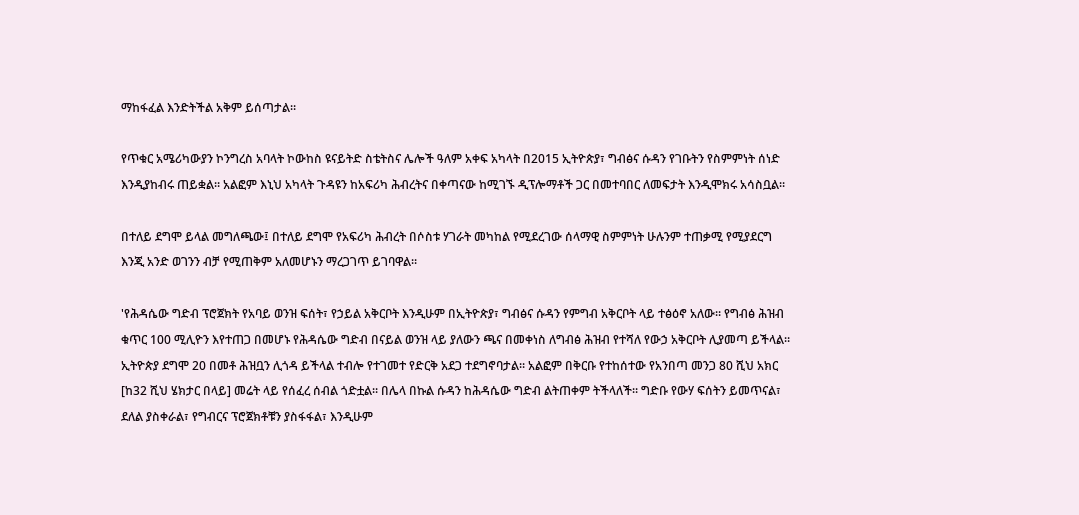ማከፋፈል እንድትችል አቅም ይሰጣታል።

የጥቁር አሜሪካውያን ኮንግረስ አባላት ኮውከስ ዩናይትድ ስቴትስና ሌሎች ዓለም አቀፍ አካላት በ2015 ኢትዮጵያ፣ ግብፅና ሱዳን የገቡትን የስምምነት ሰነድ እንዲያከብሩ ጠይቋል። አልፎም እኒህ አካላት ጉዳዩን ከአፍሪካ ሕብረትና በቀጣናው ከሚገኙ ዲፕሎማቶች ጋር በመተባበር ለመፍታት እንዲሞክሩ አሳስቧል።

በተለይ ደግሞ ይላል መግለጫው፤ በተለይ ደግሞ የአፍሪካ ሕብረት በሶስቱ ሃገራት መካከል የሚደረገው ሰላማዊ ስምምነት ሁሉንም ተጠቃሚ የሚያደርግ እንጂ አንድ ወገንን ብቻ የሚጠቅም አለመሆኑን ማረጋገጥ ይገባዋል።

'የሕዳሴው ግድብ ፕሮጀክት የአባይ ወንዝ ፍሰት፣ የኃይል አቅርቦት እንዲሁም በኢትዮጵያ፣ ግብፅና ሱዳን የምግብ አቅርቦት ላይ ተፅዕኖ አለው። የግብፅ ሕዝብ ቁጥር 100 ሚሊዮን እየተጠጋ በመሆኑ የሕዳሴው ግድብ በናይል ወንዝ ላይ ያለውን ጫና በመቀነስ ለግብፅ ሕዝብ የተሻለ የውኃ አቅርቦት ሊያመጣ ይችላል። ኢትዮጵያ ደግሞ 20 በመቶ ሕዝቧን ሊጎዳ ይችላል ተብሎ የተገመተ የድርቅ አደጋ ተደግኖባታል። አልፎም በቅርቡ የተከሰተው የአንበጣ መንጋ 80 ሺህ አክር [ከ32 ሺህ ሄክታር በላይ] መሬት ላይ የሰፈረ ሰብል ጎድቷል። በሌላ በኩል ሱዳን ከሕዳሴው ግድብ ልትጠቀም ትችላለች። ግድቡ የውሃ ፍሰትን ይመጥናል፣ ደለል ያስቀራል፣ የግብርና ፕሮጀክቶቹን ያስፋፋል፣ እንዲሁም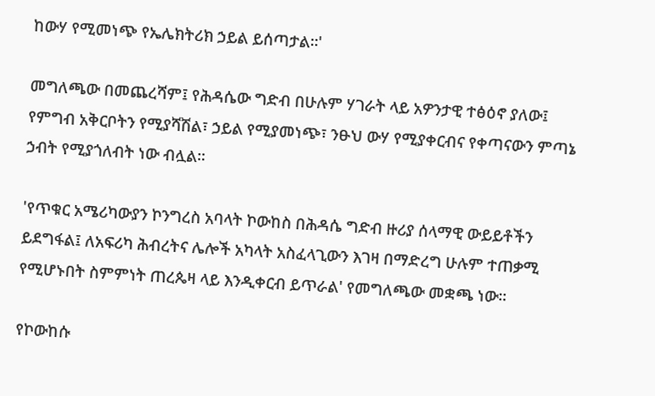ከውሃ የሚመነጭ የኤሌክትሪክ ኃይል ይሰጣታል።'

መግለጫው በመጨረሻም፤ የሕዳሴው ግድብ በሁሉም ሃገራት ላይ አዎንታዊ ተፅዕኖ ያለው፤ የምግብ አቅርቦትን የሚያሻሽል፣ ኃይል የሚያመነጭ፣ ንፁህ ውሃ የሚያቀርብና የቀጣናውን ምጣኔ ኃብት የሚያጎለብት ነው ብሏል።

'የጥቁር አሜሪካውያን ኮንግረስ አባላት ኮውከስ በሕዳሴ ግድብ ዙሪያ ሰላማዊ ውይይቶችን ይደግፋል፤ ለአፍሪካ ሕብረትና ሌሎች አካላት አስፈላጊውን እገዛ በማድረግ ሁሉም ተጠቃሚ የሚሆኑበት ስምምነት ጠረጴዛ ላይ እንዲቀርብ ይጥራል' የመግለጫው መቋጫ ነው።

የኮውከሱ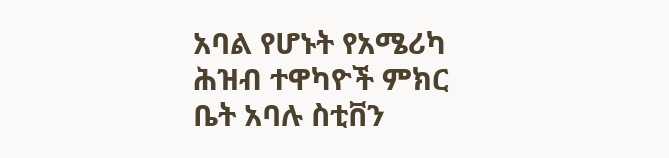አባል የሆኑት የአሜሪካ ሕዝብ ተዋካዮች ምክር ቤት አባሉ ስቲቨን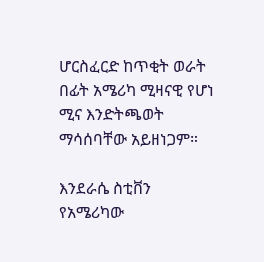ሆርስፈርድ ከጥቂት ወራት በፊት አሜሪካ ሚዛናዊ የሆነ ሚና እንድትጫወት ማሳሰባቸው አይዘነጋም።

እንደራሴ ስቲቨን የአሜሪካው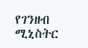የገንዘብ ሚኒስትር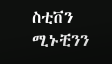ስቲቨን ሚኑቺንን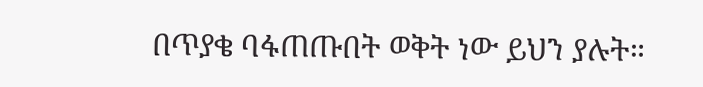በጥያቄ ባፋጠጡበት ወቅት ነው ይህን ያሉት።